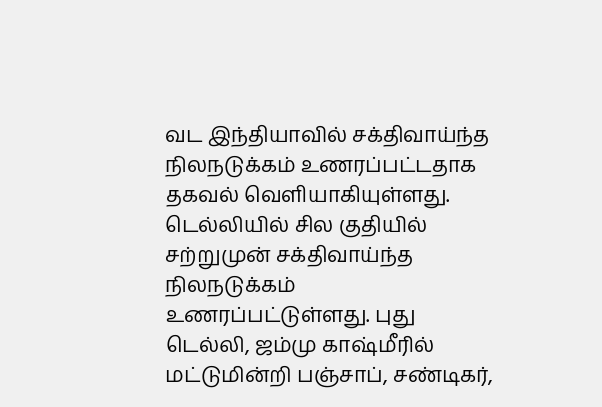வட இந்தியாவில் சக்திவாய்ந்த நிலநடுக்கம் உணரப்பட்டதாக தகவல் வெளியாகியுள்ளது.
டெல்லியில் சில குதியில் சற்றுமுன் சக்திவாய்ந்த நிலநடுக்கம் உணரப்பட்டுள்ளது. புது டெல்லி, ஜம்மு காஷ்மீரில் மட்டுமின்றி பஞ்சாப், சண்டிகர்,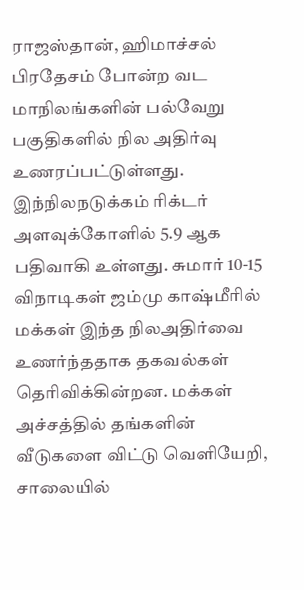ராஜஸ்தான், ஹிமாச்சல் பிரதேசம் போன்ற வட மாநிலங்களின் பல்வேறு பகுதிகளில் நில அதிர்வு உணரப்பட்டுள்ளது.
இந்நிலநடுக்கம் ரிக்டர் அளவுக்கோளில் 5.9 ஆக பதிவாகி உள்ளது. சுமார் 10-15 விநாடிகள் ஜம்மு காஷ்மீரில் மக்கள் இந்த நிலஅதிர்வை உணர்ந்ததாக தகவல்கள் தெரிவிக்கின்றன. மக்கள் அச்சத்தில் தங்களின் வீடுகளை விட்டு வெளியேறி, சாலையில்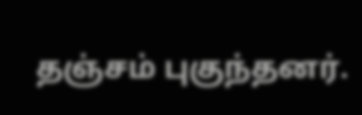தஞ்சம் புகுந்தனர்.